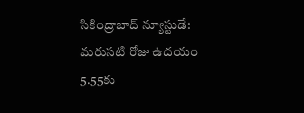సికింద్రాబాద్ న్యూస్టుడే: మరుసటి రోజు ఉదయం 5.55కు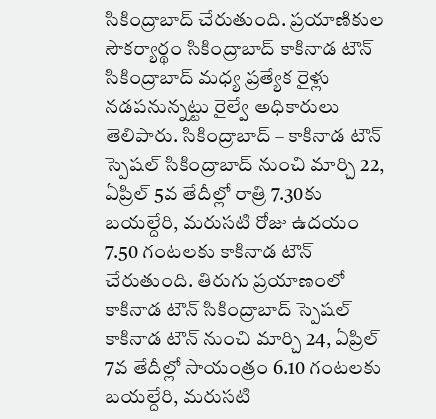సికింద్రాబాద్ చేరుతుంది. ప్రయాణికుల సౌకర్యార్థం సికింద్రాబాద్ కాకినాడ టౌన్ సికింద్రాబాద్ మధ్య ప్రత్యేక రైళ్లు నడపనున్నట్టు రైల్వే అధికారులు తెలిపారు. సికింద్రాబాద్ – కాకినాడ టౌన్ స్పెషల్ సికింద్రాబాద్ నుంచి మార్చి 22, ఏప్రిల్ 5వ తేదీల్లో రాత్రి 7.30కు బయల్దేరి, మరుసటి రోజు ఉదయం 7.50 గంటలకు కాకినాడ టౌన్ చేరుతుంది. తిరుగు ప్రయాణంలో కాకినాడ టౌన్ సికింద్రాబాద్ స్పెషల్ కాకినాడ టౌన్ నుంచి మార్చి 24, ఏప్రిల్ 7వ తేదీల్లో సాయంత్రం 6.10 గంటలకు బయల్దేరి, మరుసటి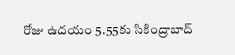రోజు ఉదయం 5.55కు సికింద్రాబాద్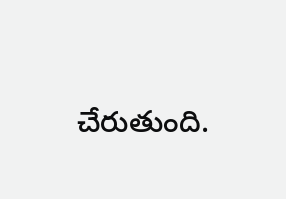చేరుతుంది.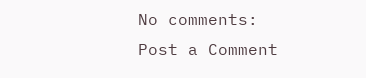No comments:
Post a Comment